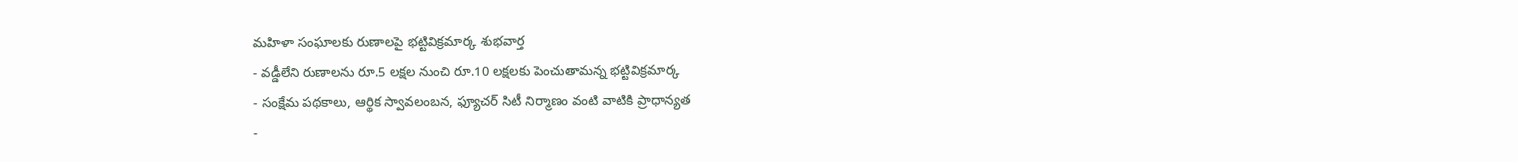మహిళా సంఘాలకు రుణాలపై భట్టివిక్రమార్క శుభవార్త
- వడ్డీలేని రుణాలను రూ.5 లక్షల నుంచి రూ.10 లక్షలకు పెంచుతామన్న భట్టివిక్రమార్క
- సంక్షేమ పథకాలు, ఆర్థిక స్వావలంబన, ఫ్యూచర్ సిటీ నిర్మాణం వంటి వాటికి ప్రాధాన్యత
-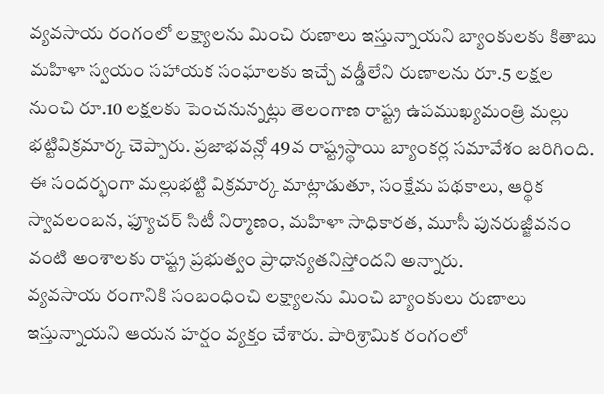వ్యవసాయ రంగంలో లక్ష్యాలను మించి రుణాలు ఇస్తున్నాయని బ్యాంకులకు కితాబు
మహిళా స్వయం సహాయక సంఘాలకు ఇచ్చే వడ్డీలేని రుణాలను రూ.5 లక్షల నుంచి రూ.10 లక్షలకు పెంచనున్నట్లు తెలంగాణ రాష్ట్ర ఉపముఖ్యమంత్రి మల్లు భట్టివిక్రమార్క చెప్పారు. ప్రజాభవన్లో 49వ రాష్ట్రస్థాయి బ్యాంకర్ల సమావేశం జరిగింది. ఈ సందర్భంగా మల్లుభట్టి విక్రమార్క మాట్లాడుతూ, సంక్షేమ పథకాలు, ఆర్థిక స్వావలంబన, ఫ్యూచర్ సిటీ నిర్మాణం, మహిళా సాధికారత, మూసీ పునరుజ్జీవనం వంటి అంశాలకు రాష్ట్ర ప్రభుత్వం ప్రాధాన్యతనిస్తోందని అన్నారు.
వ్యవసాయ రంగానికి సంబంధించి లక్ష్యాలను మించి బ్యాంకులు రుణాలు ఇస్తున్నాయని ఆయన హర్షం వ్యక్తం చేశారు. పారిశ్రామిక రంగంలో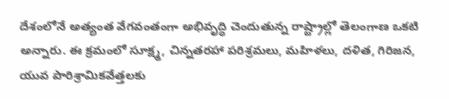దేశంలోనే అత్యంత వేగవంతంగా అభివృద్ధి చెందుతున్న రాష్ట్రాల్లో తెలంగాణ ఒకటి అన్నారు. ఈ క్రమంలో సూక్ష్మ, చిన్నతరహా పరిశ్రమలు, మహిళలు, దళిత, గిరిజన, యువ పారిశ్రామికవేత్తలకు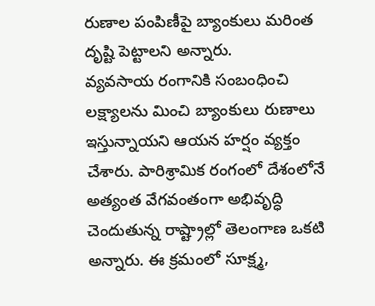రుణాల పంపిణీపై బ్యాంకులు మరింత దృష్టి పెట్టాలని అన్నారు.
వ్యవసాయ రంగానికి సంబంధించి లక్ష్యాలను మించి బ్యాంకులు రుణాలు ఇస్తున్నాయని ఆయన హర్షం వ్యక్తం చేశారు. పారిశ్రామిక రంగంలో దేశంలోనే అత్యంత వేగవంతంగా అభివృద్ధి చెందుతున్న రాష్ట్రాల్లో తెలంగాణ ఒకటి అన్నారు. ఈ క్రమంలో సూక్ష్మ,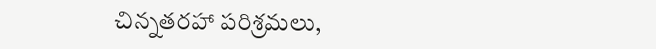చిన్నతరహా పరిశ్రమలు,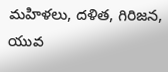మహిళలు, దళిత, గిరిజన, యువ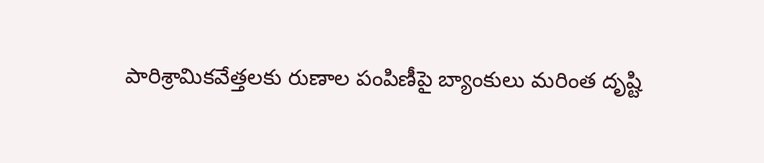పారిశ్రామికవేత్తలకు రుణాల పంపిణీపై బ్యాంకులు మరింత దృష్టి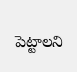పెట్టాలని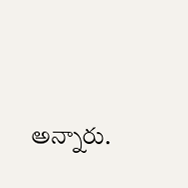అన్నారు.